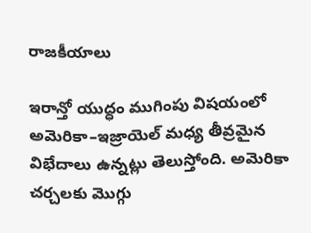రాజకీయాలు

ఇరాన్తో యుద్ధం ముగింపు విషయంలో అమెరికా–ఇజ్రాయెల్ మధ్య తీవ్రమైన విభేదాలు ఉన్నట్లు తెలుస్తోంది. అమెరికా చర్చలకు మొగ్గు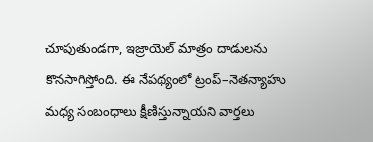చూపుతుండగా, ఇజ్రాయెల్ మాత్రం దాడులను కొనసాగిస్తోంది. ఈ నేపథ్యంలో ట్రంప్–నెతన్యాహు మధ్య సంబంధాలు క్షీణిస్తున్నాయని వార్తలు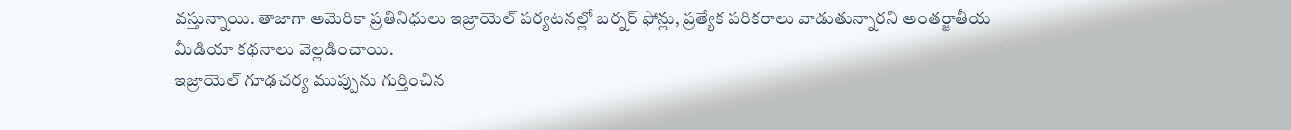వస్తున్నాయి. తాజాగా అమెరికా ప్రతినిధులు ఇజ్రాయెల్ పర్యటనల్లో బర్నర్ ఫోన్లు, ప్రత్యేక పరికరాలు వాడుతున్నారని అంతర్జాతీయ మీడియా కథనాలు వెల్లడించాయి.
ఇజ్రాయెల్ గూఢచర్య ముప్పును గుర్తించిన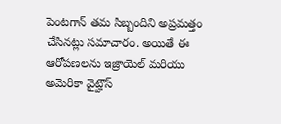పెంటగాన్ తమ సిబ్బందిని అప్రమత్తం చేసినట్లు సమాచారం. అయితే ఈ ఆరోపణలను ఇజ్రాయెల్ మరియు అమెరికా వైట్హౌస్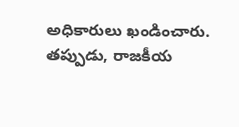అధికారులు ఖండించారు. తప్పుడు, రాజకీయ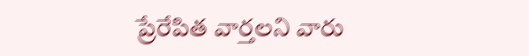ప్రేరేపిత వార్తలని వారు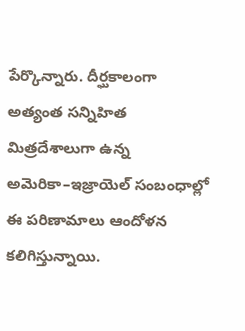పేర్కొన్నారు. దీర్ఘకాలంగా అత్యంత సన్నిహిత మిత్రదేశాలుగా ఉన్న అమెరికా–ఇజ్రాయెల్ సంబంధాల్లో ఈ పరిణామాలు ఆందోళన కలిగిస్తున్నాయి.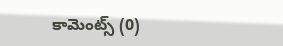కామెంట్స్ (0)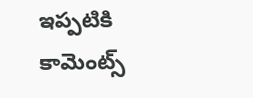ఇప్పటికి కామెంట్స్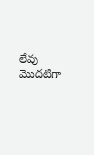లేవు
మొదటిగా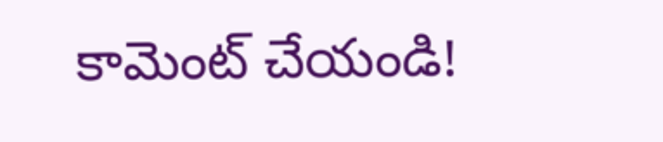కామెంట్ చేయండి!